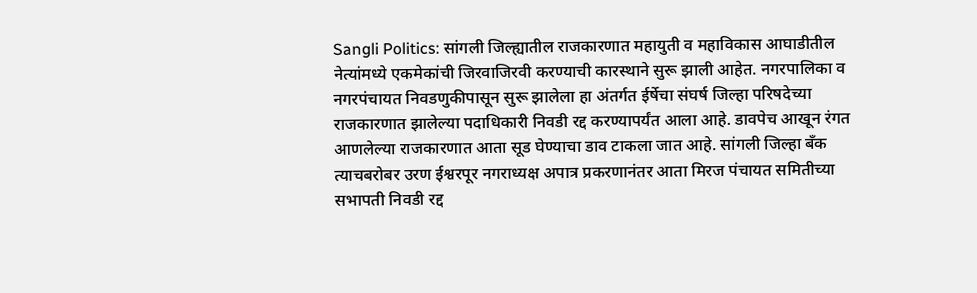Sangli Politics: सांगली जिल्ह्यातील राजकारणात महायुती व महाविकास आघाडीतील नेत्यांमध्ये एकमेकांची जिरवाजिरवी करण्याची कारस्थाने सुरू झाली आहेत. नगरपालिका व नगरपंचायत निवडणुकीपासून सुरू झालेला हा अंतर्गत ईर्षेचा संघर्ष जिल्हा परिषदेच्या राजकारणात झालेल्या पदाधिकारी निवडी रद्द करण्यापर्यंत आला आहे. डावपेच आखून रंगत आणलेल्या राजकारणात आता सूड घेण्याचा डाव टाकला जात आहे. सांगली जिल्हा बँक त्याचबरोबर उरण ईश्वरपूर नगराध्यक्ष अपात्र प्रकरणानंतर आता मिरज पंचायत समितीच्या सभापती निवडी रद्द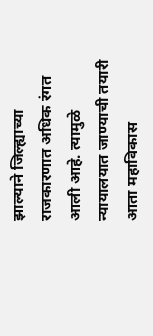झाल्याने जिल्ह्याच्या राजकारणात अधिक रंगत आली आहे. त्यामुळे न्यायालयात जाण्याची तयारी आता महाविकास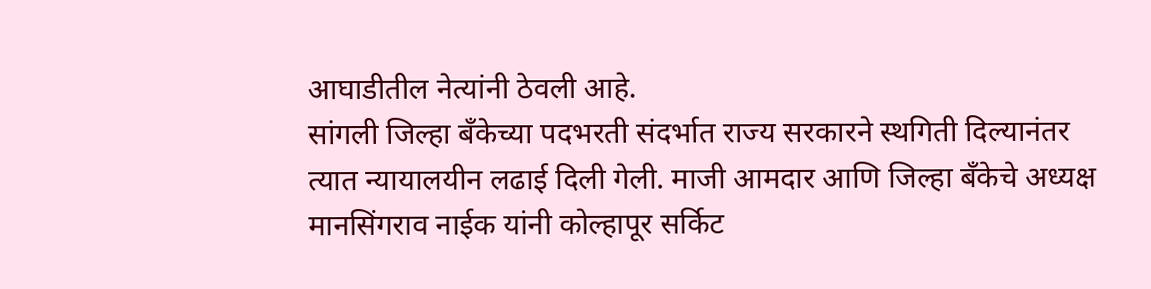आघाडीतील नेत्यांनी ठेवली आहे.
सांगली जिल्हा बँकेच्या पदभरती संदर्भात राज्य सरकारने स्थगिती दिल्यानंतर त्यात न्यायालयीन लढाई दिली गेली. माजी आमदार आणि जिल्हा बँकेचे अध्यक्ष मानसिंगराव नाईक यांनी कोल्हापूर सर्किट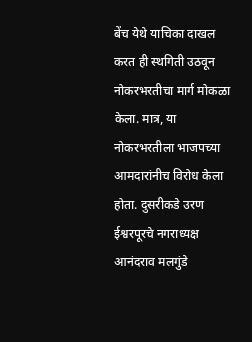बेंच येथे याचिका दाखल करत ही स्थगिती उठवून नोकरभरतीचा मार्ग मोकळा केला. मात्र, या नोकरभरतीला भाजपच्या आमदारांनीच विरोध केला होता. दुसरीकडे उरण ईश्वरपूरचे नगराध्यक्ष आनंदराव मलगुंडे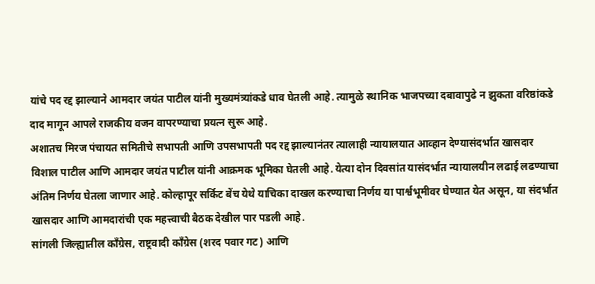यांचे पद रद्द झाल्याने आमदार जयंत पाटील यांनी मुख्यमंत्र्यांकडे धाव घेतली आहे. त्यामुळे स्थानिक भाजपच्या दबावापुढे न झुकता वरिष्ठांकडे दाद मागून आपले राजकीय वजन वापरण्याचा प्रयत्न सुरू आहे.
अशातच मिरज पंचायत समितीचे सभापती आणि उपसभापती पद रद्द झाल्यानंतर त्यालाही न्यायालयात आव्हान देण्यासंदर्भात खासदार विशाल पाटील आणि आमदार जयंत पाटील यांनी आक्रमक भूमिका घेतली आहे. येत्या दोन दिवसांत यासंदर्भात न्यायालयीन लढाई लढण्याचा अंतिम निर्णय घेतला जाणार आहे. कोल्हापूर सर्किट बेंच येथे याचिका दाखल करण्याचा निर्णय या पार्श्वभूमीवर घेण्यात येत असून, या संदर्भात खासदार आणि आमदारांची एक महत्त्वाची बैठक देखील पार पडली आहे.
सांगली जिल्ह्यातील काँग्रेस, राष्ट्रवादी काँग्रेस (शरद पवार गट) आणि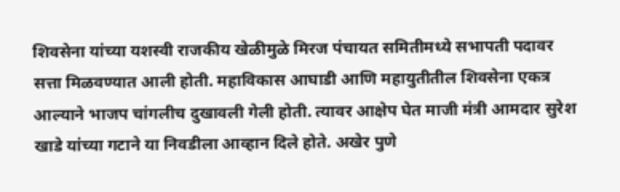शिवसेना यांच्या यशस्वी राजकीय खेळीमुळे मिरज पंचायत समितीमध्ये सभापती पदावर सत्ता मिळवण्यात आली होती. महाविकास आघाडी आणि महायुतीतील शिवसेना एकत्र आल्याने भाजप चांगलीच दुखावली गेली होती. त्यावर आक्षेप घेत माजी मंत्री आमदार सुरेश खाडे यांच्या गटाने या निवडीला आव्हान दिले होते. अखेर पुणे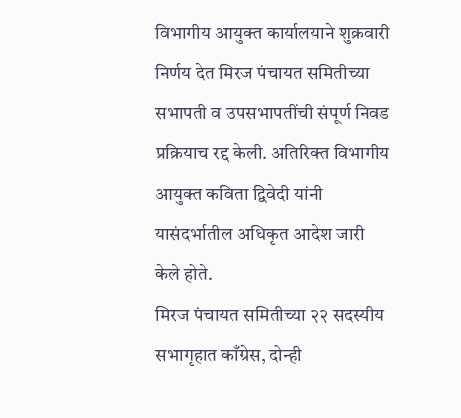विभागीय आयुक्त कार्यालयाने शुक्रवारी निर्णय देत मिरज पंचायत समितीच्या सभापती व उपसभापतींची संपूर्ण निवड प्रक्रियाच रद्द केली. अतिरिक्त विभागीय आयुक्त कविता द्विवेदी यांनी यासंदर्भातील अधिकृत आदेश जारी केले होते.
मिरज पंचायत समितीच्या २२ सदस्यीय सभागृहात काँग्रेस, दोन्ही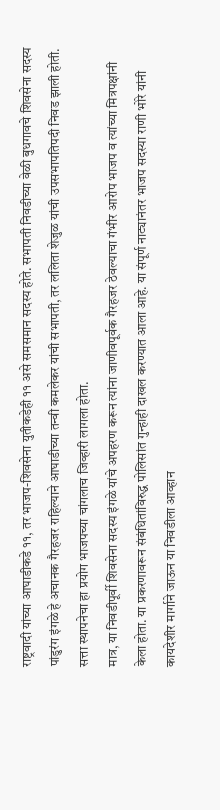राष्ट्रवादी यांच्या आघाडीकडे ११, तर भाजप-शिवसेना युतीकडेही ११ असे समसमान सदस्य होते. सभापती निवडीच्या वेळी बुधगावचे शिवसेना सदस्य पांडुरंग इंगळे हे अचानक गैरहजर राहिल्याने आघाडीच्या तन्वी कमलेकर यांची सभापती, तर ललिता शेजुळ यांची उपसभापतिपदी निवड झाली होती. सत्ता स्थापनेचा हा प्रयोग भाजपच्या चांगलाच जिव्हारी लागला होता.
मात्र, या निवडीपूर्वी शिवसेना सदस्य इंगळे यांचे अपहरण करून त्यांना जाणीवपूर्वक गैरहजर ठेवल्याचा गंभीर आरोप भाजप व त्यांच्या मित्रपक्षांनी केला होता. या प्रकरणावरून संबंधितांविरुद्ध पोलिसांत गुन्हाही दाखल करण्यात आला आहे. या संपूर्ण नाट्यानंतर भाजप सदस्या राणी भोरे यांनी कायदेशीर मार्गाने जाऊन या निवडीला आव्हान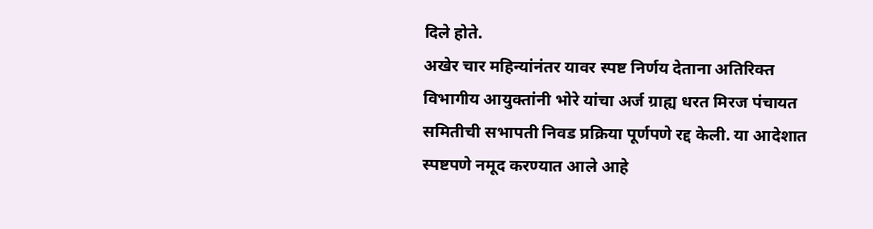दिले होते.
अखेर चार महिन्यांनंतर यावर स्पष्ट निर्णय देताना अतिरिक्त विभागीय आयुक्तांनी भोरे यांचा अर्ज ग्राह्य धरत मिरज पंचायत समितीची सभापती निवड प्रक्रिया पूर्णपणे रद्द केली. या आदेशात स्पष्टपणे नमूद करण्यात आले आहे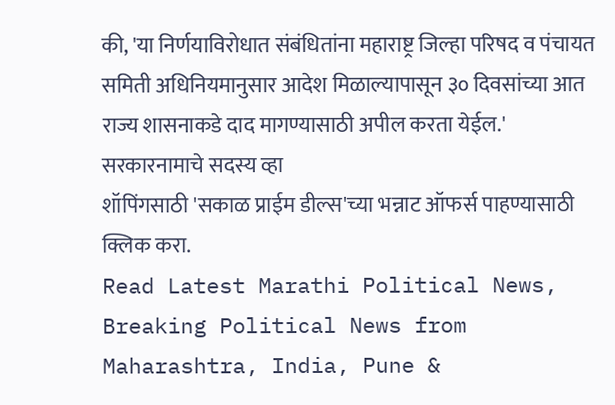की, 'या निर्णयाविरोधात संबंधितांना महाराष्ट्र जिल्हा परिषद व पंचायत समिती अधिनियमानुसार आदेश मिळाल्यापासून ३० दिवसांच्या आत राज्य शासनाकडे दाद मागण्यासाठी अपील करता येईल.'
सरकारनामाचे सदस्य व्हा
शॉपिंगसाठी 'सकाळ प्राईम डील्स'च्या भन्नाट ऑफर्स पाहण्यासाठी क्लिक करा.
Read Latest Marathi Political News, Breaking Political News from Maharashtra, India, Pune &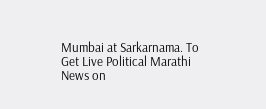Mumbai at Sarkarnama. To Get Live Political Marathi News on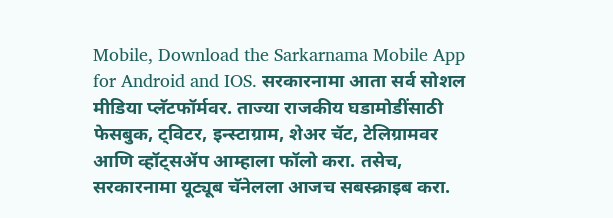Mobile, Download the Sarkarnama Mobile App for Android and IOS. सरकारनामा आता सर्व सोशल मीडिया प्लॅटफॉर्मवर. ताज्या राजकीय घडामोडींसाठी फेसबुक, ट्विटर, इन्स्टाग्राम, शेअर चॅट, टेलिग्रामवर आणि व्हॉट्सॲप आम्हाला फॉलो करा. तसेच, सरकारनामा यूट्यूब चॅनेलला आजच सबस्क्राइब करा.